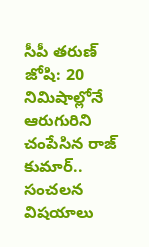సీపీ తరుణ్ జోషి: 20 నిమిషాల్లోనే ఆరుగురిని చంపేసిన రాజ్ కుమార్.. సంచలన విషయాలు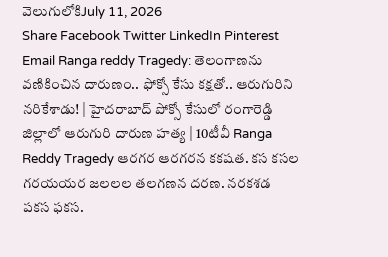వెలుగులోకిJuly 11, 2026
Share Facebook Twitter LinkedIn Pinterest Email Ranga reddy Tragedy: తెలంగాణను వణికించిన దారుణం.. ఫోక్సో కేసు కక్షతో.. ఆరుగురిని నరికేశాడు! | హైదరాబాద్ పోక్సో కేసులో రంగారెడ్డి జిల్లాలో ఆరుగురి దారుణ హత్య | 10టీవీ Ranga Reddy Tragedy ఆరగర ఆరగరన కకషత. కస కసల గరయయర జలలల తలగణన దరణ. నరకశడ పకస ఫకస.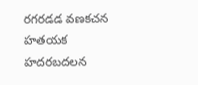రగరడడ వణకచన హతయక హదరబదలన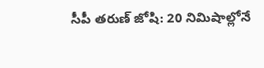సీపీ తరుణ్ జోషి: 20 నిమిషాల్లోనే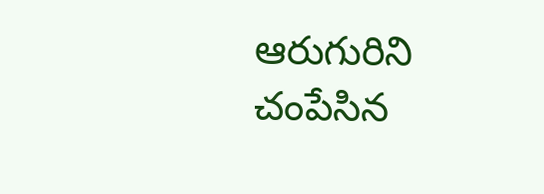ఆరుగురిని చంపేసిన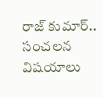రాజ్ కుమార్.. సంచలన విషయాలు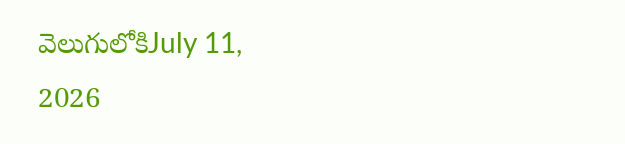వెలుగులోకిJuly 11, 2026